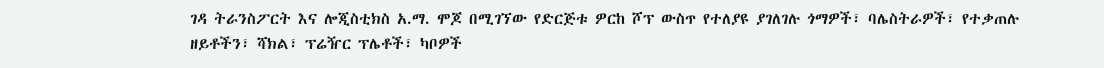ገዳ ትራንስፖርት እና ሎጂስቲክስ አ.ማ. ሞጆ በሚገኘው የድርጅቱ ዎርከ ሾፕ ውስጥ የተለያዩ ያገለገሉ ጎማዎች፣ ባሌስትራዎች፣ የተቃጠሉ ዘይቶችን፣ ሻክል፣ ፕሬዥር ፕሌቶች፣ ካቦዎች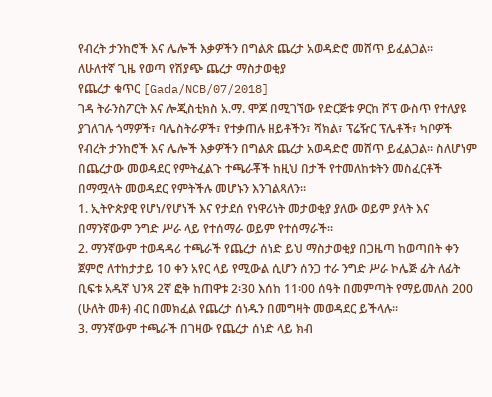የብረት ታንከሮች እና ሌሎች እቃዎችን በግልጽ ጨረታ አወዳድሮ መሸጥ ይፈልጋል፡፡
ለሁለተኛ ጊዜ የወጣ የሽያጭ ጨረታ ማስታወቂያ
የጨረታ ቁጥር [Gada/NCB/07/2018]
ገዳ ትራንስፖርት እና ሎጂስቲክስ አ.ማ. ሞጆ በሚገኘው የድርጅቱ ዎርከ ሾፕ ውስጥ የተለያዩ ያገለገሉ ጎማዎች፣ ባሌስትራዎች፣ የተቃጠሉ ዘይቶችን፣ ሻክል፣ ፕሬዥር ፕሌቶች፣ ካቦዎች የብረት ታንከሮች እና ሌሎች እቃዎችን በግልጽ ጨረታ አወዳድሮ መሸጥ ይፈልጋል፡፡ ስለሆነም በጨረታው መወዳደር የምትፈልጉ ተጫራቾች ከዚህ በታች የተመለከቱትን መስፈርቶች በማሟላት መወዳደር የምትችሉ መሆኑን እንገልጻለን፡፡
1. ኢትዮጵያዊ የሆነ/የሆነች እና የታደሰ የነዋሪነት መታወቂያ ያለው ወይም ያላት እና በማንኛውም ንግድ ሥራ ላይ የተሰማራ ወይም የተሰማራች፡፡
2. ማንኛውም ተወዳዳሪ ተጫራች የጨረታ ሰነድ ይህ ማስታወቂያ በጋዜጣ ከወጣበት ቀን ጀምሮ ለተከታታይ 10 ቀን አየር ላይ የሚውል ሲሆን ሰንጋ ተራ ንግድ ሥራ ኮሌጅ ፊት ለፊት ቢፍቱ አዱኛ ህንጻ 2ኛ ፎቅ ከጠዋቱ 2፡30 እሰከ 11፡00 ሰዓት በመምጣት የማይመለስ 200 (ሁለት መቶ) ብር በመክፈል የጨረታ ሰነዱን በመግዛት መወዳደር ይችላሉ፡፡
3. ማንኛውም ተጫራች በገዛው የጨረታ ሰነድ ላይ ክብ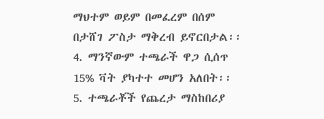ማህተም ወይም በመፈረም በሰም በታሸገ ፖስታ ማቅረብ ይኖርበታል፡፡
4. ማንኛውም ተጫራች ዋጋ ሲሰጥ 15% ቫት ያካተተ መሆን አለበት፡፡
5. ተጫራቾች የጨረታ ማስከበሪያ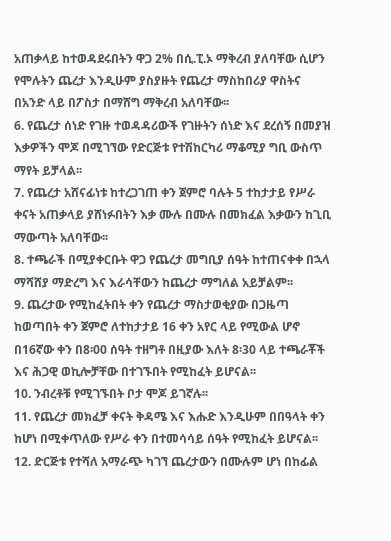አጠቃላይ ከተወዳደሩበትን ዋጋ 2% በሲ.ፒ.ኦ ማቅረብ ያለባቸው ሲሆን የሞሉትን ጨረታ እንዲሁም ያስያዙት የጨረታ ማስከበሪያ ዋስትና በአንድ ላይ በፖስታ በማሸግ ማቅረብ አለባቸው፡፡
6. የጨረታ ሰነድ የገዙ ተወዳዳሪውች የገዙትን ሰነድ እና ደረሰኝ በመያዝ እቃዎችን ሞጆ በሚገኘው የድርጅቱ የተሽከርካሪ ማቆሚያ ግቢ ውስጥ ማየት ይቻላል፡፡
7. የጨረታ አሸናፊነቱ ከተረጋገጠ ቀን ጀምሮ ባሉት 5 ተከታታይ የሥራ ቀናት አጠቃላይ ያሸነፉበትን እቃ ሙሉ በሙሉ በመክፈል እቃውን ከጊቢ ማውጣት አለባቸው፡፡
8. ተጫራች በሚያቀርቡት ዋጋ የጨረታ መግቢያ ሰዓት ከተጠናቀቀ በኋላ ማሻሸያ ማድረግ እና እራሳቸውን ከጨረታ ማግለል አይቻልም፡፡
9. ጨረታው የሚከፈትበት ቀን የጨረታ ማስታወቂያው በጋዜጣ ከወጣበት ቀን ጀምሮ ለተከታታይ 16 ቀን አየር ላይ የሚውል ሆኖ በ16ኛው ቀን በ8፡00 ሰዓት ተዘግቶ በዚያው እለት 8፡30 ላይ ተጫራቾች እና ሕጋዊ ወኪሎቻቸው በተገኙበት የሚከፈት ይሆናል፡፡
10. ንብረቶቹ የሚገኙበት ቦታ ሞጆ ይገኛሉ፡፡
11. የጨረታ መክፈቻ ቀናት ቅዳሜ እና እሑድ እንዲሁም በበዓላት ቀን ከሆነ በሚቀጥለው የሥራ ቀን በተመሳሳይ ሰዓት የሚከፈት ይሆናል፡፡
12. ድርጅቱ የተሻለ አማራጭ ካገኘ ጨረታውን በሙሉም ሆነ በከፊል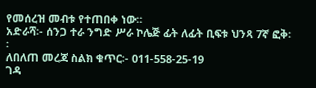የመሰረዝ መብቱ የተጠበቀ ነው።
አድራሻ፡- ሰንጋ ተራ ንግድ ሥራ ኮሌጅ ፊት ለፊት ቢፍቱ ህንጻ 7ኛ ፎቅ፡፡
ለበለጠ መረጃ ስልክ ቁጥር፡- 011-558-25-19
ገዳ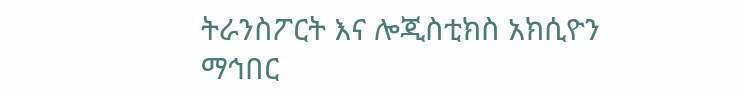ትራንስፖርት እና ሎጂስቲክስ አክሲዮን ማኅበር